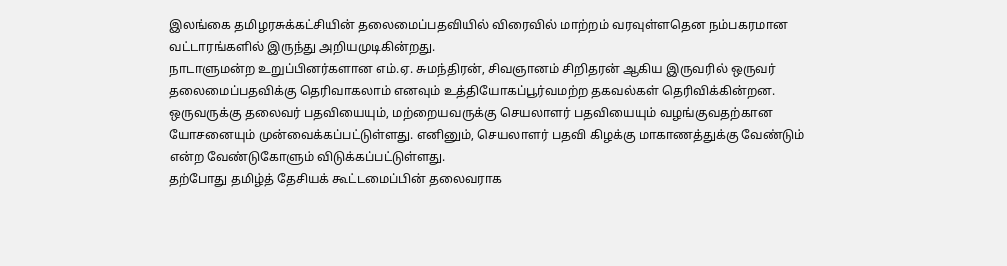இலங்கை தமிழரசுக்கட்சியின் தலைமைப்பதவியில் விரைவில் மாற்றம் வரவுள்ளதென நம்பகரமான வட்டாரங்களில் இருந்து அறியமுடிகின்றது.
நாடாளுமன்ற உறுப்பினர்களான எம்.ஏ. சுமந்திரன், சிவஞானம் சிறிதரன் ஆகிய இருவரில் ஒருவர் தலைமைப்பதவிக்கு தெரிவாகலாம் எனவும் உத்தியோகப்பூர்வமற்ற தகவல்கள் தெரிவிக்கின்றன.
ஒருவருக்கு தலைவர் பதவியையும், மற்றையவருக்கு செயலாளர் பதவியையும் வழங்குவதற்கான யோசனையும் முன்வைக்கப்பட்டுள்ளது. எனினும், செயலாளர் பதவி கிழக்கு மாகாணத்துக்கு வேண்டும் என்ற வேண்டுகோளும் விடுக்கப்பட்டுள்ளது.
தற்போது தமிழ்த் தேசியக் கூட்டமைப்பின் தலைவராக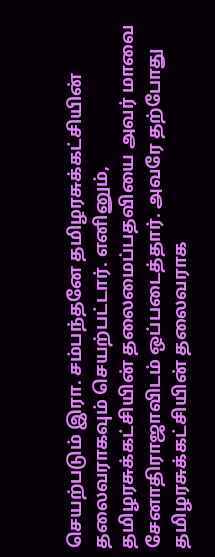செயற்படும் இரா. சம்பந்தனே தமிழரசுக்கட்சியின் தலைவராகவும் செயற்பட்டார். எனினும், தமிழரசுக்கட்சியின் தலைமைப்பதவியை அவர் மாவை சேனாதிராஜாவிடம் ஒப்படைத்தார். அவரே தற்போது தமிழரசுக்கட்சியின் தலைவராக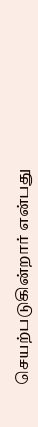செயற்படுகின்றார் என்பது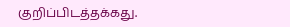குறிப்பிடத்தக்கது.